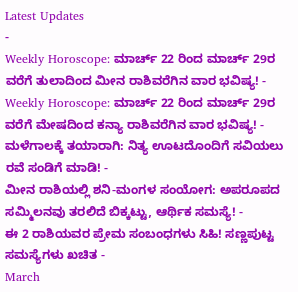Latest Updates
-
Weekly Horoscope: ಮಾರ್ಚ್ 22 ರಿಂದ ಮಾರ್ಚ್ 29ರ ವರೆಗೆ ತುಲಾದಿಂದ ಮೀನ ರಾಶಿವರೆಗಿನ ವಾರ ಭವಿಷ್ಯ! -
Weekly Horoscope: ಮಾರ್ಚ್ 22 ರಿಂದ ಮಾರ್ಚ್ 29ರ ವರೆಗೆ ಮೇಷದಿಂದ ಕನ್ಯಾ ರಾಶಿವರೆಗಿನ ವಾರ ಭವಿಷ್ಯ! -
ಮಳೆಗಾಲಕ್ಕೆ ತಯಾರಾಗಿ: ನಿತ್ಯ ಊಟದೊಂದಿಗೆ ಸವಿಯಲು ರವೆ ಸಂಡಿಗೆ ಮಾಡಿ! -
ಮೀನ ರಾಶಿಯಲ್ಲಿ ಶನಿ-ಮಂಗಳ ಸಂಯೋಗ: ಅಪರೂಪದ ಸಮ್ಮಿಲನವು ತರಲಿದೆ ಬಿಕ್ಕಟ್ಟು, ಆರ್ಥಿಕ ಸಮಸ್ಯೆ! -
ಈ 2 ರಾಶಿಯವರ ಪ್ರೇಮ ಸಂಬಂಧಗಳು ಸಿಹಿ! ಸಣ್ಣಪುಟ್ಟ ಸಮಸ್ಯೆಗಳು ಖಚಿತ -
March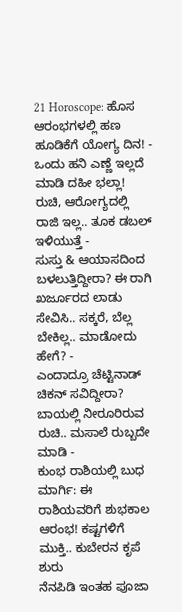21 Horoscope: ಹೊಸ ಆರಂಭಗಳಲ್ಲಿ ಹಣ ಹೂಡಿಕೆಗೆ ಯೋಗ್ಯ ದಿನ! -
ಒಂದು ಹನಿ ಎಣ್ಣೆ ಇಲ್ಲದೆ ಮಾಡಿ ದಹೀ ಭಲ್ಲಾ! ರುಚಿ, ಆರೋಗ್ಯದಲ್ಲಿ ರಾಜಿ ಇಲ್ಲ.. ತೂಕ ಡಬಲ್ ಇಳಿಯುತ್ತೆ -
ಸುಸ್ತು & ಆಯಾಸದಿಂದ ಬಳಲುತ್ತಿದ್ದೀರಾ? ಈ ರಾಗಿ ಖರ್ಜೂರದ ಲಾಡು ಸೇವಿಸಿ.. ಸಕ್ಕರೆ, ಬೆಲ್ಲ ಬೇಕಿಲ್ಲ.. ಮಾಡೋದು ಹೇಗೆ? -
ಎಂದಾದ್ರೂ ಚೆಟ್ಟಿನಾಡ್ ಚಿಕನ್ ಸವಿದ್ದೀರಾ? ಬಾಯಲ್ಲಿ ನೀರೂರಿರುವ ರುಚಿ.. ಮಸಾಲೆ ರುಬ್ಬದೇ ಮಾಡಿ -
ಕುಂಭ ರಾಶಿಯಲ್ಲಿ ಬುಧ ಮಾರ್ಗಿ: ಈ ರಾಶಿಯವರಿಗೆ ಶುಭಕಾಲ ಆರಂಭ! ಕಷ್ಟಗಳಿಗೆ ಮುಕ್ತಿ.. ಕುಬೇರನ ಕೃಪೆ ಶುರು
ನೆನಪಿಡಿ ಇಂತಹ ಪೂಜಾ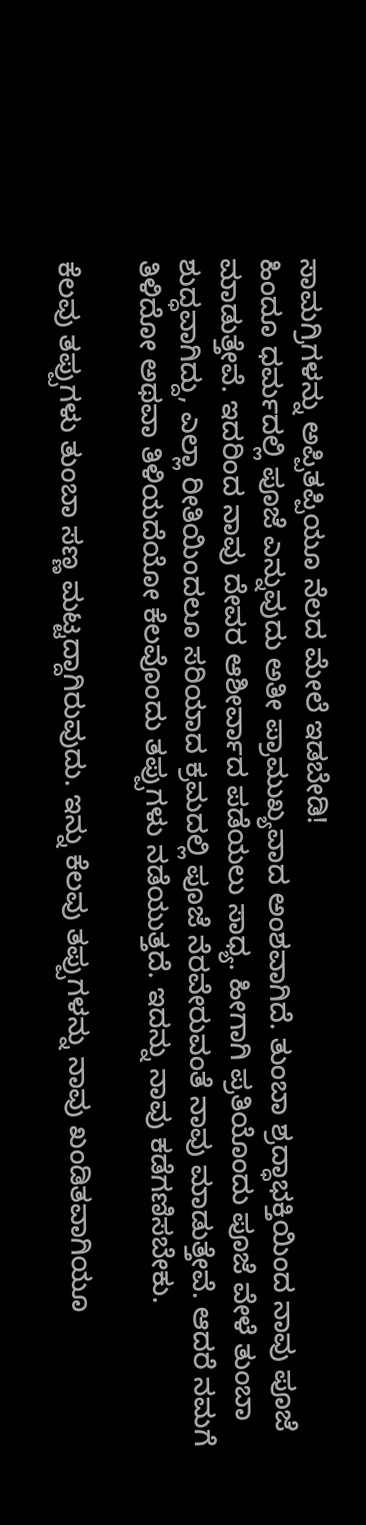ಸಾಮಗ್ರಿಗಳನ್ನು ಅಪ್ಪಿತಪ್ಪಿಯೂ ನೆಲದ ಮೇಲೆ ಇಡಬೇಡಿ!
ಹಿಂದೂ ಧರ್ಮದಲ್ಲಿ ಪೂಜೆ ಎನ್ನುವುದು ಅತೀ ಪ್ರಾಮುಖ್ಯವಾದ ಅಂಶವಾಗಿದೆ. ತುಂಬಾ ಶ್ರದ್ಧಾಭಕ್ತಿಯಿಂದ ನಾವು ಪೂಜೆ ಮಾಡುತ್ತೇವೆ. ಇದರಿಂದ ನಾವು ದೇವರ ಆಶೀರ್ವಾದ ಪಡೆಯಲು ಸಾಧ್ಯ. ಹೀಗಾಗಿ ಪ್ರತಿಯೊಂದು ಪೂಜೆ ವೇಳೆ ತುಂಬಾ ಶುದ್ಧವಾಗಿದ್ದು, ಎಲ್ಲಾ ರೀತಿಯಿಂದಲೂ ಸರಿಯಾದ ಕ್ರಮದಲ್ಲಿ ಪೂಜೆ ನೆರವೇರುವಂತೆ ನಾವು ಮಾಡುತ್ತೇವೆ. ಆದರೆ ನಮಗೆ ತಿಳಿದೋ ಅಥವಾ ತಿಳಿಯದೆಯೋ ಕೆಲವೊಂದು ತಪ್ಪುಗಳು ನಡೆಯುತ್ತದೆ. ಇದನ್ನು ನಾವು ಕಡೆಗಣಿಸಬೇಕು.

ಕೆಲವು ತಪ್ಪುಗಳು ತುಂಬಾ ಸಣ್ಣ ಮಟ್ಟದ್ದಾಗಿರುವುದು. ಇನ್ನು ಕೆಲವು ತಪ್ಪುಗಳನ್ನು ನಾವು ಖಂಡಿತವಾಗಿಯೂ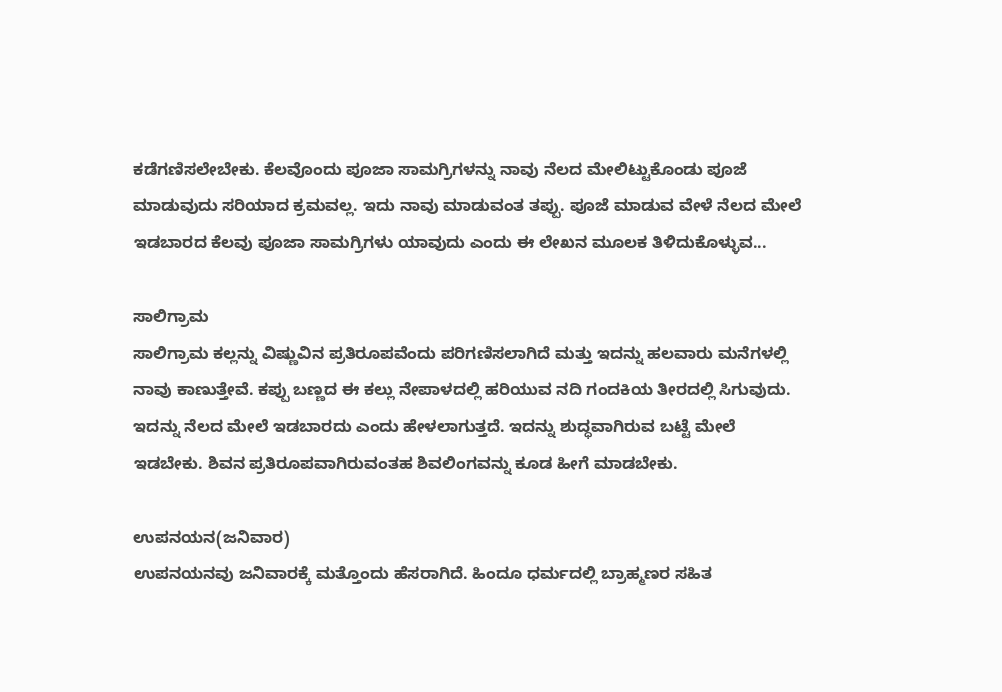ಕಡೆಗಣಿಸಲೇಬೇಕು. ಕೆಲವೊಂದು ಪೂಜಾ ಸಾಮಗ್ರಿಗಳನ್ನು ನಾವು ನೆಲದ ಮೇಲಿಟ್ಟುಕೊಂಡು ಪೂಜೆ ಮಾಡುವುದು ಸರಿಯಾದ ಕ್ರಮವಲ್ಲ. ಇದು ನಾವು ಮಾಡುವಂತ ತಪ್ಪು. ಪೂಜೆ ಮಾಡುವ ವೇಳೆ ನೆಲದ ಮೇಲೆ ಇಡಬಾರದ ಕೆಲವು ಪೂಜಾ ಸಾಮಗ್ರಿಗಳು ಯಾವುದು ಎಂದು ಈ ಲೇಖನ ಮೂಲಕ ತಿಳಿದುಕೊಳ್ಳುವ...

ಸಾಲಿಗ್ರಾಮ
ಸಾಲಿಗ್ರಾಮ ಕಲ್ಲನ್ನು ವಿಷ್ಣುವಿನ ಪ್ರತಿರೂಪವೆಂದು ಪರಿಗಣಿಸಲಾಗಿದೆ ಮತ್ತು ಇದನ್ನು ಹಲವಾರು ಮನೆಗಳಲ್ಲಿ ನಾವು ಕಾಣುತ್ತೇವೆ. ಕಪ್ಪು ಬಣ್ಣದ ಈ ಕಲ್ಲು ನೇಪಾಳದಲ್ಲಿ ಹರಿಯುವ ನದಿ ಗಂದಕಿಯ ತೀರದಲ್ಲಿ ಸಿಗುವುದು. ಇದನ್ನು ನೆಲದ ಮೇಲೆ ಇಡಬಾರದು ಎಂದು ಹೇಳಲಾಗುತ್ತದೆ. ಇದನ್ನು ಶುದ್ಧವಾಗಿರುವ ಬಟ್ಟೆ ಮೇಲೆ ಇಡಬೇಕು. ಶಿವನ ಪ್ರತಿರೂಪವಾಗಿರುವಂತಹ ಶಿವಲಿಂಗವನ್ನು ಕೂಡ ಹೀಗೆ ಮಾಡಬೇಕು.

ಉಪನಯನ(ಜನಿವಾರ)
ಉಪನಯನವು ಜನಿವಾರಕ್ಕೆ ಮತ್ತೊಂದು ಹೆಸರಾಗಿದೆ. ಹಿಂದೂ ಧರ್ಮದಲ್ಲಿ ಬ್ರಾಹ್ಮಣರ ಸಹಿತ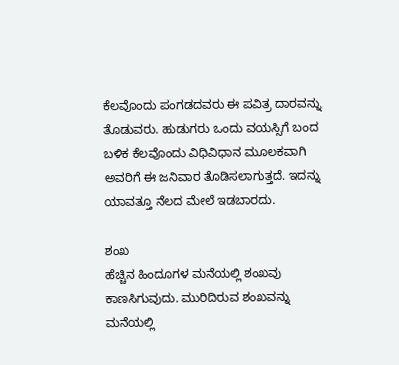ಕೆಲವೊಂದು ಪಂಗಡದವರು ಈ ಪವಿತ್ರ ದಾರವನ್ನು ತೊಡುವರು. ಹುಡುಗರು ಒಂದು ವಯಸ್ಸಿಗೆ ಬಂದ ಬಳಿಕ ಕೆಲವೊಂದು ವಿಧಿವಿಧಾನ ಮೂಲಕವಾಗಿ ಅವರಿಗೆ ಈ ಜನಿವಾರ ತೊಡಿಸಲಾಗುತ್ತದೆ. ಇದನ್ನು ಯಾವತ್ತೂ ನೆಲದ ಮೇಲೆ ಇಡಬಾರದು.

ಶಂಖ
ಹೆಚ್ಚಿನ ಹಿಂದೂಗಳ ಮನೆಯಲ್ಲಿ ಶಂಖವು ಕಾಣಸಿಗುವುದು. ಮುರಿದಿರುವ ಶಂಖವನ್ನು ಮನೆಯಲ್ಲಿ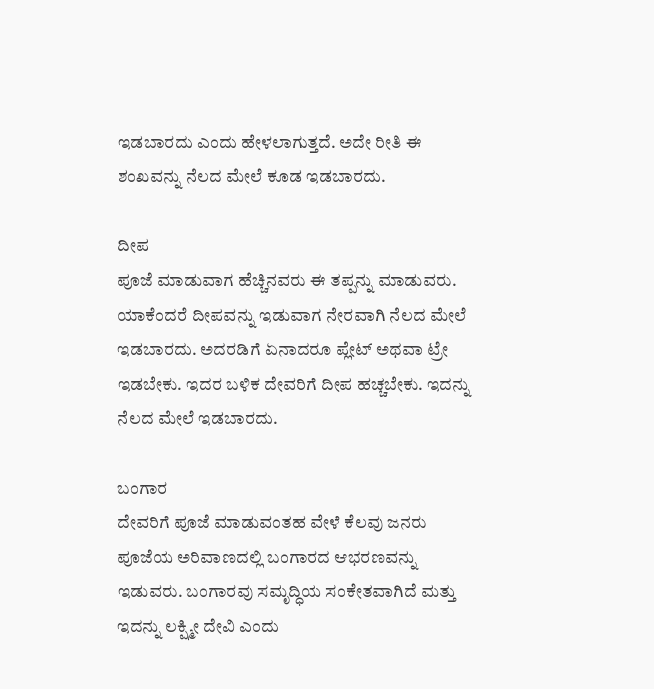ಇಡಬಾರದು ಎಂದು ಹೇಳಲಾಗುತ್ತದೆ. ಅದೇ ರೀತಿ ಈ ಶಂಖವನ್ನು ನೆಲದ ಮೇಲೆ ಕೂಡ ಇಡಬಾರದು.

ದೀಪ
ಪೂಜೆ ಮಾಡುವಾಗ ಹೆಚ್ಚಿನವರು ಈ ತಪ್ಪನ್ನು ಮಾಡುವರು. ಯಾಕೆಂದರೆ ದೀಪವನ್ನು ಇಡುವಾಗ ನೇರವಾಗಿ ನೆಲದ ಮೇಲೆ ಇಡಬಾರದು. ಅದರಡಿಗೆ ಏನಾದರೂ ಪ್ಲೇಟ್ ಅಥವಾ ಟ್ರೇ ಇಡಬೇಕು. ಇದರ ಬಳಿಕ ದೇವರಿಗೆ ದೀಪ ಹಚ್ಚಬೇಕು. ಇದನ್ನು ನೆಲದ ಮೇಲೆ ಇಡಬಾರದು.

ಬಂಗಾರ
ದೇವರಿಗೆ ಪೂಜೆ ಮಾಡುವಂತಹ ವೇಳೆ ಕೆಲವು ಜನರು ಪೂಜೆಯ ಅರಿವಾಣದಲ್ಲಿ ಬಂಗಾರದ ಆಭರಣವನ್ನು ಇಡುವರು. ಬಂಗಾರವು ಸಮೃದ್ಧಿಯ ಸಂಕೇತವಾಗಿದೆ ಮತ್ತು ಇದನ್ನು ಲಕ್ಷ್ಮೀ ದೇವಿ ಎಂದು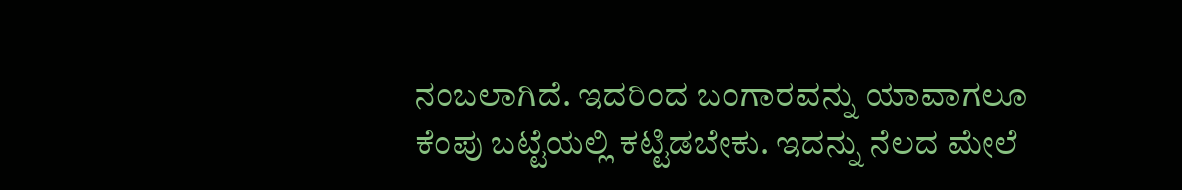ನಂಬಲಾಗಿದೆ. ಇದರಿಂದ ಬಂಗಾರವನ್ನು ಯಾವಾಗಲೂ ಕೆಂಪು ಬಟ್ಟೆಯಲ್ಲಿ ಕಟ್ಟಿಡಬೇಕು. ಇದನ್ನು ನೆಲದ ಮೇಲೆ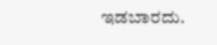ಇಡಬಾರದು.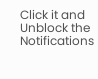Click it and Unblock the Notifications